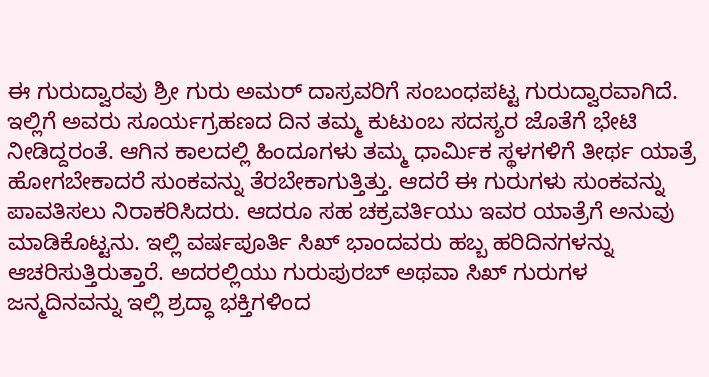ಈ ಗುರುದ್ವಾರವು ಶ್ರೀ ಗುರು ಅಮರ್ ದಾಸ್ರವರಿಗೆ ಸಂಬಂಧಪಟ್ಟ ಗುರುದ್ವಾರವಾಗಿದೆ. ಇಲ್ಲಿಗೆ ಅವರು ಸೂರ್ಯಗ್ರಹಣದ ದಿನ ತಮ್ಮ ಕುಟುಂಬ ಸದಸ್ಯರ ಜೊತೆಗೆ ಭೇಟಿ ನೀಡಿದ್ದರಂತೆ. ಆಗಿನ ಕಾಲದಲ್ಲಿ ಹಿಂದೂಗಳು ತಮ್ಮ ಧಾರ್ಮಿಕ ಸ್ಥಳಗಳಿಗೆ ತೀರ್ಥ ಯಾತ್ರೆ ಹೋಗಬೇಕಾದರೆ ಸುಂಕವನ್ನು ತೆರಬೇಕಾಗುತ್ತಿತ್ತು. ಆದರೆ ಈ ಗುರುಗಳು ಸುಂಕವನ್ನು ಪಾವತಿಸಲು ನಿರಾಕರಿಸಿದರು. ಆದರೂ ಸಹ ಚಕ್ರವರ್ತಿಯು ಇವರ ಯಾತ್ರೆಗೆ ಅನುವು ಮಾಡಿಕೊಟ್ಟನು. ಇಲ್ಲಿ ವರ್ಷಪೂರ್ತಿ ಸಿಖ್ ಭಾಂದವರು ಹಬ್ಬ ಹರಿದಿನಗಳನ್ನು ಆಚರಿಸುತ್ತಿರುತ್ತಾರೆ. ಅದರಲ್ಲಿಯು ಗುರುಪುರಬ್ ಅಥವಾ ಸಿಖ್ ಗುರುಗಳ ಜನ್ಮದಿನವನ್ನು ಇಲ್ಲಿ ಶ್ರದ್ಧಾ ಭಕ್ತಿಗಳಿಂದ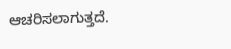ಆಚರಿಸಲಾಗುತ್ತದೆ.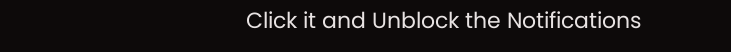Click it and Unblock the Notifications